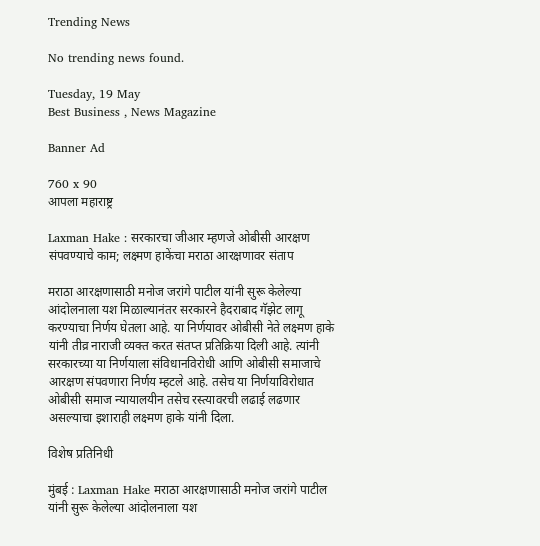Trending News

No trending news found.

Tuesday, 19 May
Best Business , News Magazine

Banner Ad

760 x 90
आपला महाराष्ट्र

Laxman Hake : सरकारचा जीआर म्हणजे ओबीसी आरक्षण संपवण्याचे काम; लक्ष्मण हाकेंचा मराठा आरक्षणावर संताप

मराठा आरक्षणासाठी मनोज जरांगे पाटील यांनी सुरू केलेल्या आंदोलनाला यश मिळाल्यानंतर सरकारने हैदराबाद गॅझेट लागू करण्याचा निर्णय घेतला आहे. या निर्णयावर ओबीसी नेते लक्ष्मण हाके यांनी तीव्र नाराजी व्यक्त करत संतप्त प्रतिक्रिया दिली आहे. त्यांनी सरकारच्या या निर्णयाला संविधानविरोधी आणि ओबीसी समाजाचे आरक्षण संपवणारा निर्णय म्हटले आहे. तसेच या निर्णयाविरोधात ओबीसी समाज न्यायालयीन तसेच रस्त्यावरची लढाई लढणार असल्याचा इशाराही लक्ष्मण हाके यांनी दिला.

विशेष प्रतिनिधी

मुंबई : Laxman Hake मराठा आरक्षणासाठी मनोज जरांगे पाटील यांनी सुरू केलेल्या आंदोलनाला यश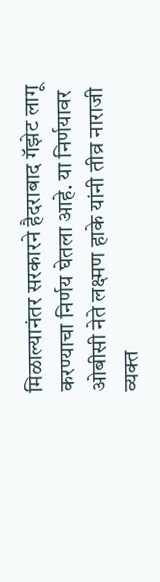मिळाल्यानंतर सरकारने हैदराबाद गॅझेट लागू करण्याचा निर्णय घेतला आहे. या निर्णयावर ओबीसी नेते लक्ष्मण हाके यांनी तीव्र नाराजी व्यक्त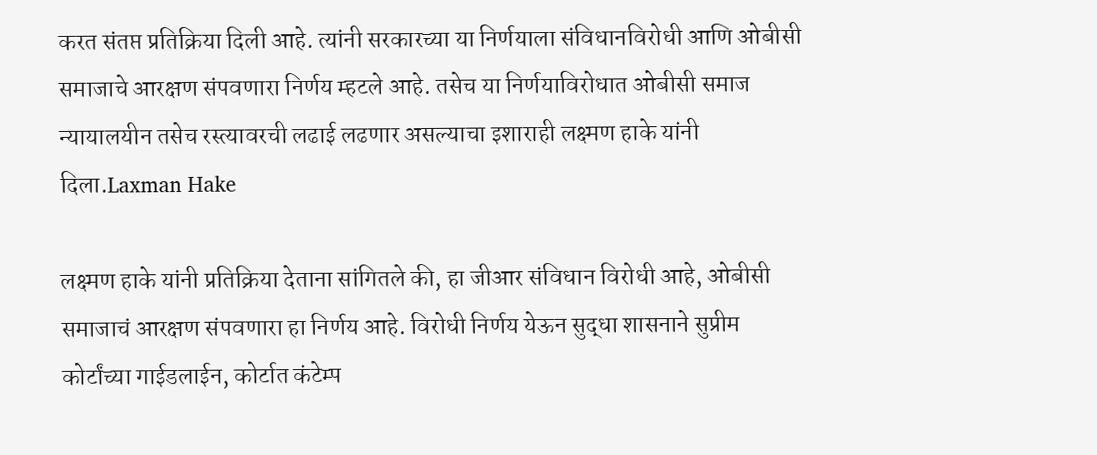करत संतप्त प्रतिक्रिया दिली आहे. त्यांनी सरकारच्या या निर्णयाला संविधानविरोधी आणि ओबीसी समाजाचे आरक्षण संपवणारा निर्णय म्हटले आहे. तसेच या निर्णयाविरोधात ओबीसी समाज न्यायालयीन तसेच रस्त्यावरची लढाई लढणार असल्याचा इशाराही लक्ष्मण हाके यांनी दिला.Laxman Hake

लक्ष्मण हाके यांनी प्रतिक्रिया देताना सांगितले की, हा जीआर संविधान विरोधी आहे, ओबीसी समाजाचं आरक्षण संपवणारा हा निर्णय आहे. विरोधी निर्णय येऊन सुद्धा शासनाने सुप्रीम कोर्टांच्या गाईडलाईन, कोर्टात कंटेम्प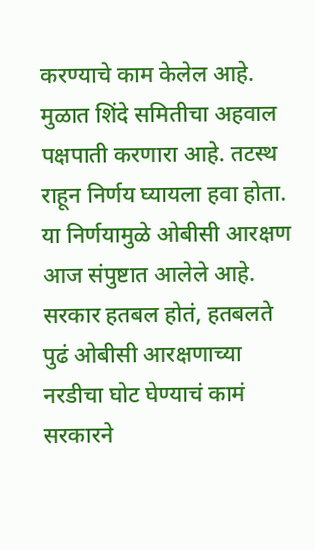करण्याचे काम केलेल आहे. मुळात शिंदे समितीचा अहवाल पक्षपाती करणारा आहे. तटस्थ राहून निर्णय घ्यायला हवा होता. या निर्णयामुळे ओबीसी आरक्षण आज संपुष्टात आलेले आहे. सरकार हतबल होतं, हतबलते पुढं ओबीसी आरक्षणाच्या नरडीचा घोट घेण्याचं कामं सरकारने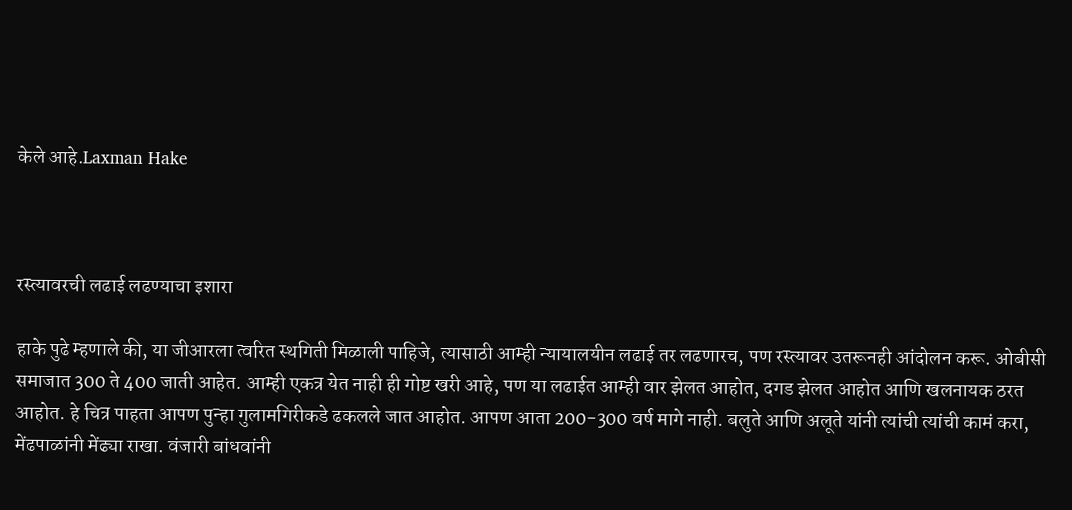केले आहे.Laxman Hake



रस्त्यावरची लढाई लढण्याचा इशारा

हाके पुढे म्हणाले की, या जीआरला त्वरित स्थगिती मिळाली पाहिजे, त्यासाठी आम्ही न्यायालयीन लढाई तर लढणारच, पण रस्त्यावर उतरूनही आंदोलन करू. ओबीसी समाजात 300 ते 400 जाती आहेत. आम्ही एकत्र येत नाही ही गोष्ट खरी आहे, पण या लढाईत आम्ही वार झेलत आहोत, दगड झेलत आहोत आणि खलनायक ठरत आहोत. हे चित्र पाहता आपण पुन्हा गुलामगिरीकडे ढकलले जात आहोत. आपण आता 200-300 वर्ष मागे नाही. बलुते आणि अलूते यांनी त्यांची त्यांची कामं करा, मेंढपाळांनी मेंढ्या राखा. वंजारी बांधवांनी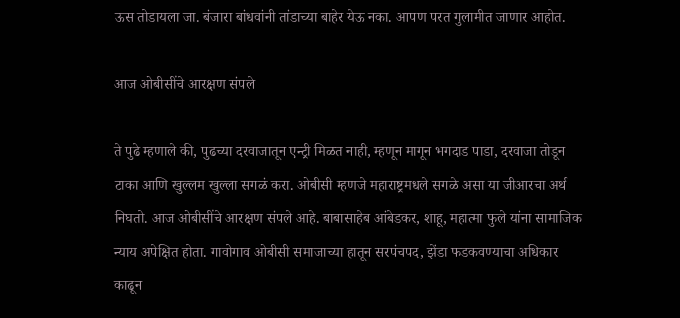ऊस तोडायला जा. बंजारा बांधवांनी तांडाच्या बाहेर येऊ नका. आपण परत गुलामीत जाणार आहोत.

आज ओबीसींचे आरक्षण संपले

ते पुढे म्हणाले की, पुढच्या दरवाजातून एन्ट्री मिळत नाही, म्हणून मागून भगदाड पाडा, दरवाजा तोडून टाका आणि खुल्लम खुल्ला सगळं करा. ओबीसी म्हणजे महाराष्ट्रमधले सगळे असा या जीआरचा अर्थ निघतो. आज ओबीसींचे आरक्षण संपले आहे. बाबासाहेब आंबेडकर, शाहू, महात्मा फुले यांना सामाजिक न्याय अपेक्षित होता. गावोगाव ओबीसी समाजाच्या हातून सरपंचपद, झेंडा फडकवण्याचा अधिकार काढून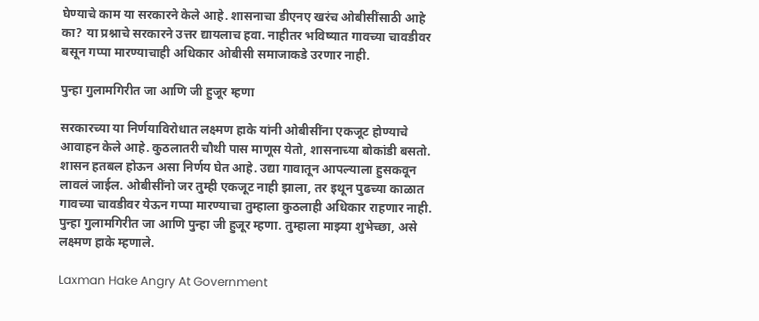घेण्याचे काम या सरकारने केले आहे. शासनाचा डीएनए खरंच ओबीसींसाठी आहे का? या प्रश्नाचे सरकारने उत्तर द्यायलाच हवा. नाहीतर भविष्यात गावच्या चावडीवर बसून गप्पा मारण्याचाही अधिकार ओबीसी समाजाकडे उरणार नाही.

पुन्हा गुलामगिरीत जा आणि जी हुजूर म्हणा

सरकारच्या या निर्णयाविरोधात लक्ष्मण हाके यांनी ओबीसींना एकजूट होण्याचे आवाहन केले आहे. कुठलातरी चौथी पास माणूस येतो, शासनाच्या बोकांडी बसतो. शासन हतबल होऊन असा निर्णय घेत आहे. उद्या गावातून आपल्याला हुसकवून लावलं जाईल. ओबीसींनो जर तुम्ही एकजूट नाही झाला, तर इथून पुढच्या काळात गावच्या चावडीवर येऊन गप्पा मारण्याचा तुम्हाला कुठलाही अधिकार राहणार नाही. पुन्हा गुलामगिरीत जा आणि पुन्हा जी हुजूर म्हणा. तुम्हाला माझ्या शुभेच्छा, असे लक्ष्मण हाके म्हणाले.

Laxman Hake Angry At Government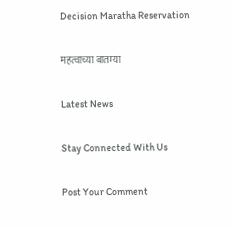Decision Maratha Reservation

महत्वाच्या बातम्या

Latest News

Stay Connected With Us

Post Your Comment